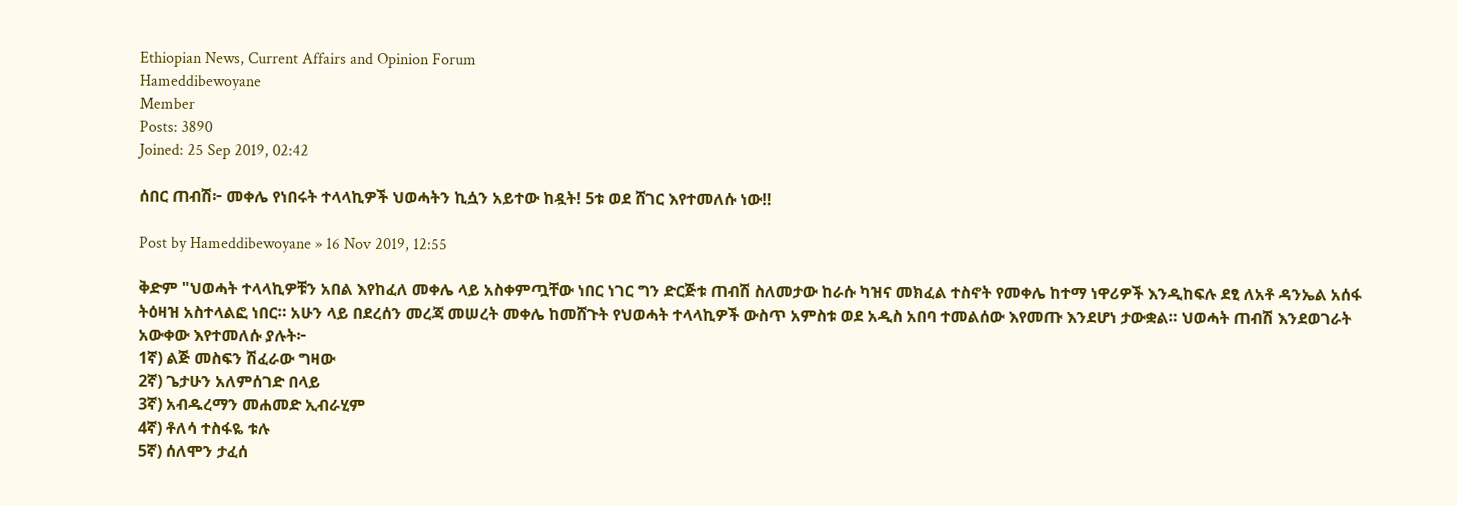Ethiopian News, Current Affairs and Opinion Forum
Hameddibewoyane
Member
Posts: 3890
Joined: 25 Sep 2019, 02:42

ሰበር ጠብሽ፦ መቀሌ የነበሩት ተላላኪዎች ህወሓትን ኪሷን አይተው ከዷት! 5ቱ ወደ ሸገር እየተመለሱ ነው‼

Post by Hameddibewoyane » 16 Nov 2019, 12:55

ቅድም "ህወሓት ተላላኪዎቹን አበል እየከፈለ መቀሌ ላይ አስቀምጧቸው ነበር ነገር ግን ድርጅቱ ጠብሽ ስለመታው ከራሱ ካዝና መክፈል ተስኖት የመቀሌ ከተማ ነዋሪዎች እንዲከፍሉ ደፂ ለአቶ ዳንኤል አሰፋ ትዕዛዝ አስተላልፎ ነበር። አሁን ላይ በደረሰን መረጃ መሠረት መቀሌ ከመሸጉት የህወሓት ተላላኪዎች ውስጥ አምስቱ ወደ አዲስ አበባ ተመልሰው እየመጡ እንደሆነ ታውቋል። ህወሓት ጠብሽ እንደወገራት አውቀው እየተመለሱ ያሉት፦
1ኛ) ልጅ መስፍን ሽፈራው ግዛው
2ኛ) ጌታሁን አለምሰገድ በላይ
3ኛ) አብዱረማን መሐመድ ኢብራሂም
4ኛ) ቶለሳ ተስፋዬ ቱሉ
5ኛ) ሰለሞን ታፈሰ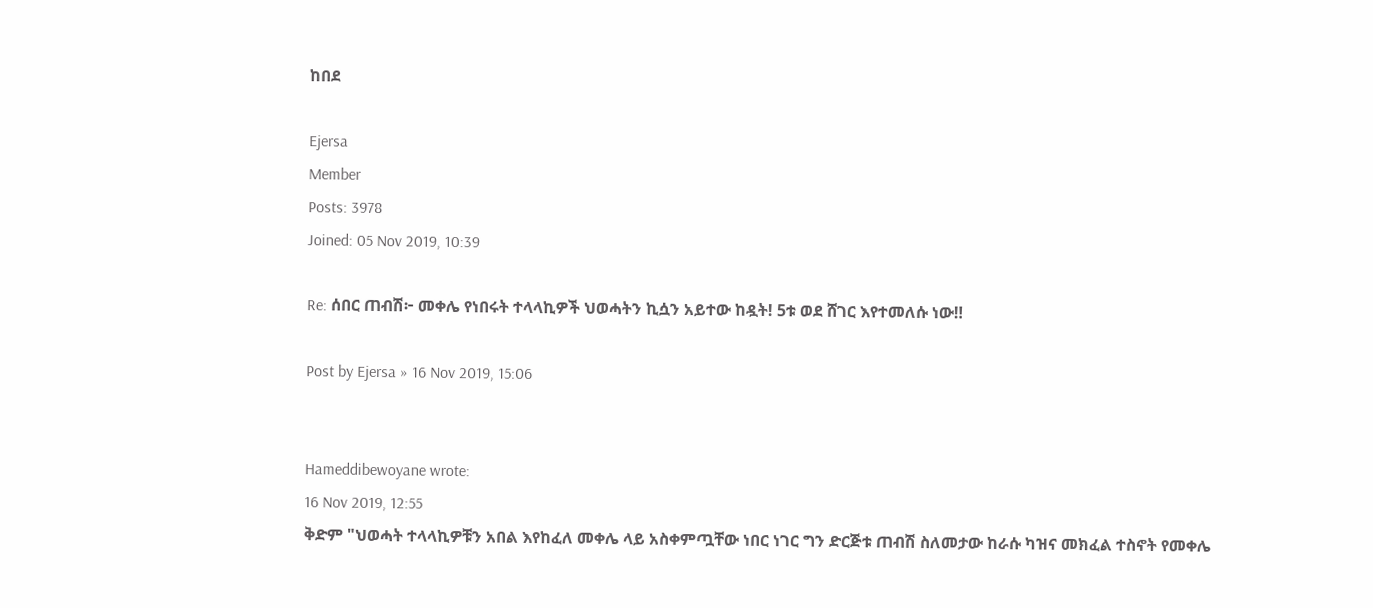ከበደ

Ejersa
Member
Posts: 3978
Joined: 05 Nov 2019, 10:39

Re: ሰበር ጠብሽ፦ መቀሌ የነበሩት ተላላኪዎች ህወሓትን ኪሷን አይተው ከዷት! 5ቱ ወደ ሸገር እየተመለሱ ነው‼

Post by Ejersa » 16 Nov 2019, 15:06


Hameddibewoyane wrote:
16 Nov 2019, 12:55
ቅድም "ህወሓት ተላላኪዎቹን አበል እየከፈለ መቀሌ ላይ አስቀምጧቸው ነበር ነገር ግን ድርጅቱ ጠብሽ ስለመታው ከራሱ ካዝና መክፈል ተስኖት የመቀሌ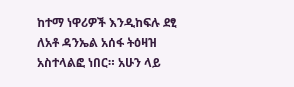ከተማ ነዋሪዎች እንዲከፍሉ ደፂ ለአቶ ዳንኤል አሰፋ ትዕዛዝ አስተላልፎ ነበር። አሁን ላይ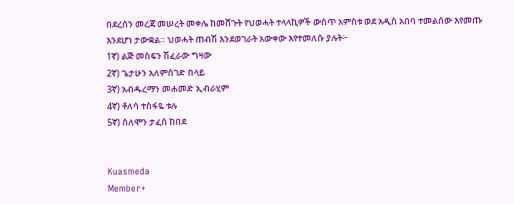በደረሰን መረጃ መሠረት መቀሌ ከመሸጉት የህወሓት ተላላኪዎች ውስጥ አምስቱ ወደ አዲስ አበባ ተመልሰው እየመጡ እንደሆነ ታውቋል። ህወሓት ጠብሽ እንደወገራት አውቀው እየተመለሱ ያሉት፦
1ኛ) ልጅ መስፍን ሽፈራው ግዛው
2ኛ) ጌታሁን አለምሰገድ በላይ
3ኛ) አብዱረማን መሐመድ ኢብራሂም
4ኛ) ቶለሳ ተስፋዬ ቱሉ
5ኛ) ሰለሞን ታፈሰ ከበደ


Kuasmeda
Member+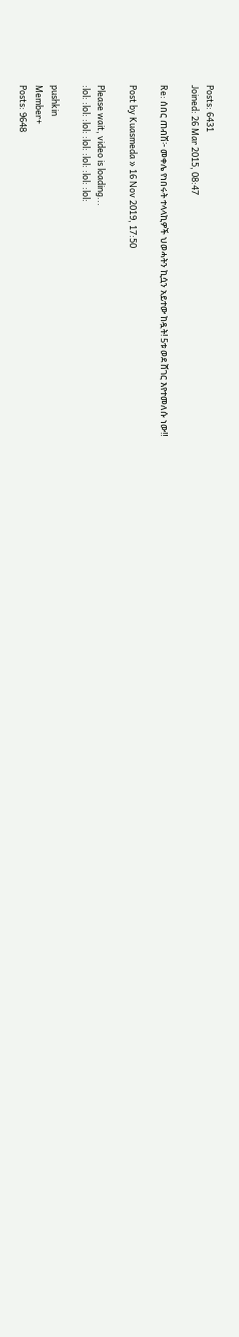Posts: 6431
Joined: 26 Mar 2015, 08:47

Re: ሰበር ጠብሽ፦ መቀሌ የነበሩት ተላላኪዎች ህወሓትን ኪሷን አይተው ከዷት! 5ቱ ወደ ሸገር እየተመለሱ ነው‼

Post by Kuasmeda » 16 Nov 2019, 17:50

Please wait, video is loading...
:lol: :lol: :lol: :lol: :lol: :lol: :lol:

pushkin
Member+
Posts: 9648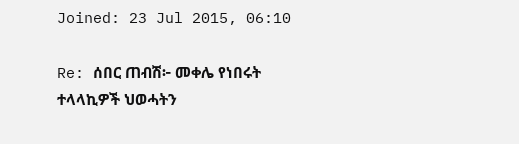Joined: 23 Jul 2015, 06:10

Re: ሰበር ጠብሽ፦ መቀሌ የነበሩት ተላላኪዎች ህወሓትን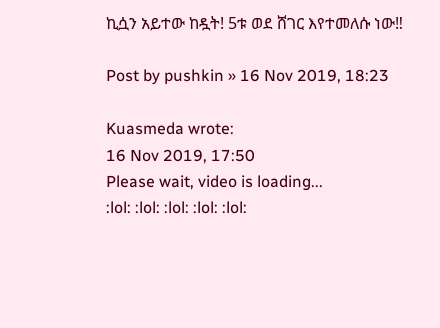ኪሷን አይተው ከዷት! 5ቱ ወደ ሸገር እየተመለሱ ነው‼

Post by pushkin » 16 Nov 2019, 18:23

Kuasmeda wrote:
16 Nov 2019, 17:50
Please wait, video is loading...
:lol: :lol: :lol: :lol: :lol: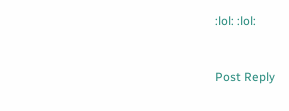:lol: :lol:


Post Reply